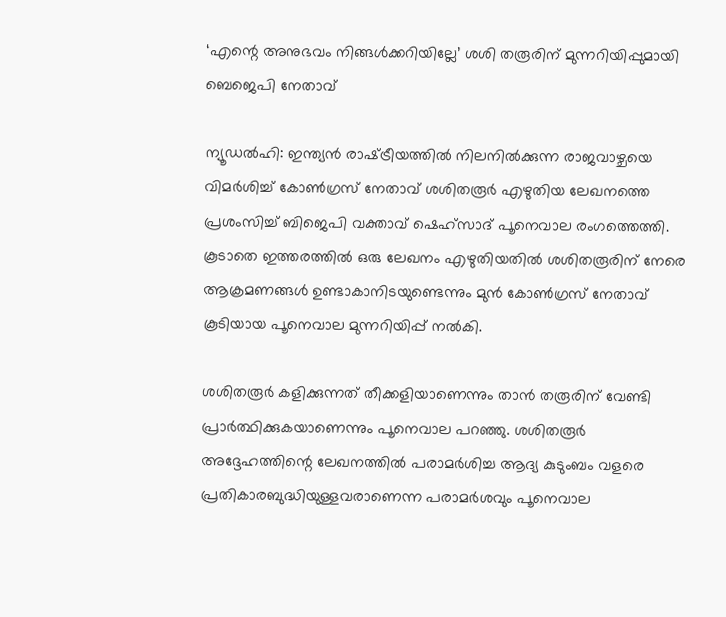‘എന്റെ അനുഭവം നിങ്ങൾക്കറിയില്ലേ’ ശശി തരൂരിന് മുന്നറിയിപ്പുമായി ബെജെപി നേതാവ്

ന്യൂഡൽഹി: ഇന്ത്യൻ രാഷ്‌ട്രീയത്തിൽ നിലനിൽക്കുന്ന രാജവാഴ്ചയെ വിമർശിച്ച് കോൺഗ്രസ് നേതാവ് ശശിതരൂർ എഴുതിയ ലേഖനത്തെ പ്രശംസിച്ച് ബിജെപി വക്താവ് ഷെഹ്സാദ് പൂനെവാല രംഗത്തെത്തി. കൂടാതെ ഇത്തരത്തിൽ ഒരു ലേഖനം എഴുതിയതിൽ ശശിതരൂരിന് നേരെ ആക്രമണങ്ങൾ ഉണ്ടാകാനിടയുണ്ടെന്നും മുൻ കോൺഗ്രസ് നേതാവ് കൂടിയായ പൂനെവാല മുന്നറിയിപ്പ് നൽകി.

ശശിതരൂർ കളിക്കുന്നത് തീക്കളിയാണെന്നും താൻ തരൂരിന് വേണ്ടി പ്രാർത്ഥിക്കുകയാണെന്നും പൂനെവാല പറഞ്ഞു. ശശിതരൂർ അദ്ദേഹത്തിന്റെ ലേഖനത്തിൽ പരാമർശിച്ച ആദ്യ കുടുംബം വളരെ പ്രതികാരബുദ്ധിയുള്ളവരാണെന്ന പരാമർശവും പൂനെവാല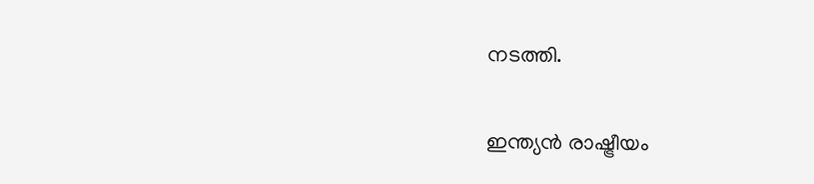നടത്തി.

ഇന്ത്യൻ രാഷ്ട്രീയം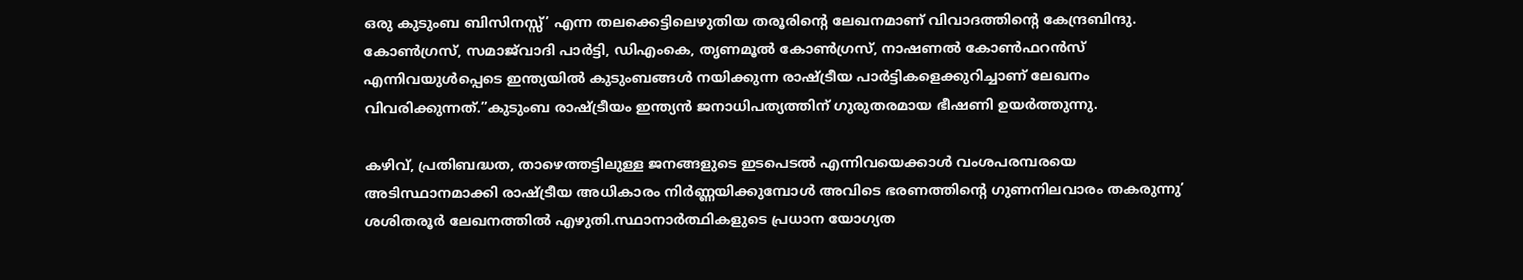ഒരു കുടുംബ ബിസിനസ്സ്’ എന്ന തലക്കെട്ടിലെഴുതിയ തരൂരിന്റെ ലേഖനമാണ് വിവാദത്തിന്റെ കേന്ദ്രബിന്ദു. കോൺഗ്രസ്, സമാജ്‌വാദി പാർട്ടി, ഡിഎംകെ, തൃണമൂൽ കോൺഗ്രസ്, നാഷണൽ കോൺഫറൻസ് എന്നിവയുൾപ്പെടെ ഇന്ത്യയിൽ കുടുംബങ്ങൾ നയിക്കുന്ന രാഷ്ട്രീയ പാർട്ടികളെക്കുറിച്ചാണ് ലേഖനം വിവരിക്കുന്നത്.”കുടുംബ രാഷ്ട്രീയം ഇന്ത്യൻ ജനാധിപത്യത്തിന് ഗുരുതരമായ ഭീഷണി ഉയർത്തുന്നു.

കഴിവ്, പ്രതിബദ്ധത, താഴെത്തട്ടിലുള്ള ജനങ്ങളുടെ ഇടപെടൽ എന്നിവയെക്കാൾ വംശപരമ്പരയെ അടിസ്ഥാനമാക്കി രാഷ്ട്രീയ അധികാരം നിർണ്ണയിക്കുമ്പോൾ അവിടെ ഭരണത്തിന്റെ ഗുണനിലവാരം തകരുന്നു’ ശശിതരൂർ ലേഖനത്തിൽ എഴുതി.സ്ഥാനാർത്ഥികളുടെ പ്രധാന യോഗ്യത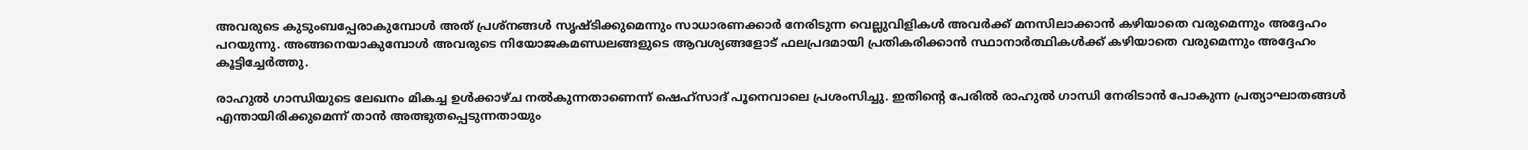അവരുടെ കുടുംബപ്പേരാകുമ്പോൾ അത് പ്രശ്നങ്ങൾ സൃഷ്ടിക്കുമെന്നും സാധാരണക്കാർ നേരിടുന്ന വെല്ലുവിളികൾ അവർക്ക് മനസിലാക്കാൻ കഴിയാതെ വരുമെന്നും അദ്ദേഹം പറയുന്നു. അങ്ങനെയാകുമ്പോൾ അവരുടെ നിയോജകമണ്ഡലങ്ങളുടെ ആവശ്യങ്ങളോട് ഫലപ്രദമായി പ്രതികരിക്കാൻ സ്ഥാനാർത്ഥികൾക്ക് കഴിയാതെ വരുമെന്നും അദ്ദേഹം കൂട്ടിച്ചേർത്തു.

രാഹുൽ ഗാന്ധിയുടെ ലേഖനം മികച്ച ഉൾക്കാഴ്‌ച നൽകുന്നതാണെന്ന് ഷെഹ്സാദ് പൂനെവാലെ പ്രശംസിച്ചു. ഇതിന്റെ പേരിൽ രാഹുൽ ഗാന്ധി നേരിടാൻ പോകുന്ന പ്രത്യാഘാതങ്ങൾ എന്തായിരിക്കുമെന്ന് താൻ അത്ഭുതപ്പെടുന്നതായും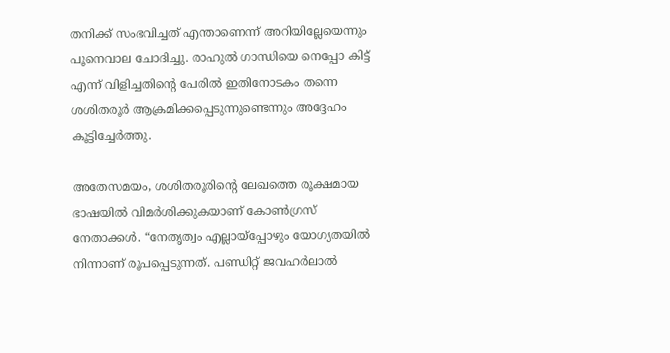തനിക്ക് സംഭവിച്ചത് എന്താണെന്ന് അറിയില്ലേയെന്നും പൂനെവാല ചോദിച്ചു. രാഹുൽ ഗാന്ധിയെ നെപ്പോ കിട്ട് എന്ന് വിളിച്ചതിന്റെ പേരിൽ ഇതിനോടകം തന്നെ ശശിതരൂർ ആക്രമിക്കപ്പെടുന്നുണ്ടെന്നും അദ്ദേഹം കൂട്ടിച്ചേർത്തു.

അതേസമയം, ശശിതരൂരിന്റെ ലേഖത്തെ രൂക്ഷമായ ഭാഷയിൽ വിമർശിക്കുകയാണ് കോൺഗ്രസ് നേതാക്കൾ. “നേതൃത്വം എല്ലായ്പ്പോഴും യോഗ്യതയിൽ നിന്നാണ് രൂപപ്പെടുന്നത്. പണ്ഡിറ്റ് ജവഹർലാൽ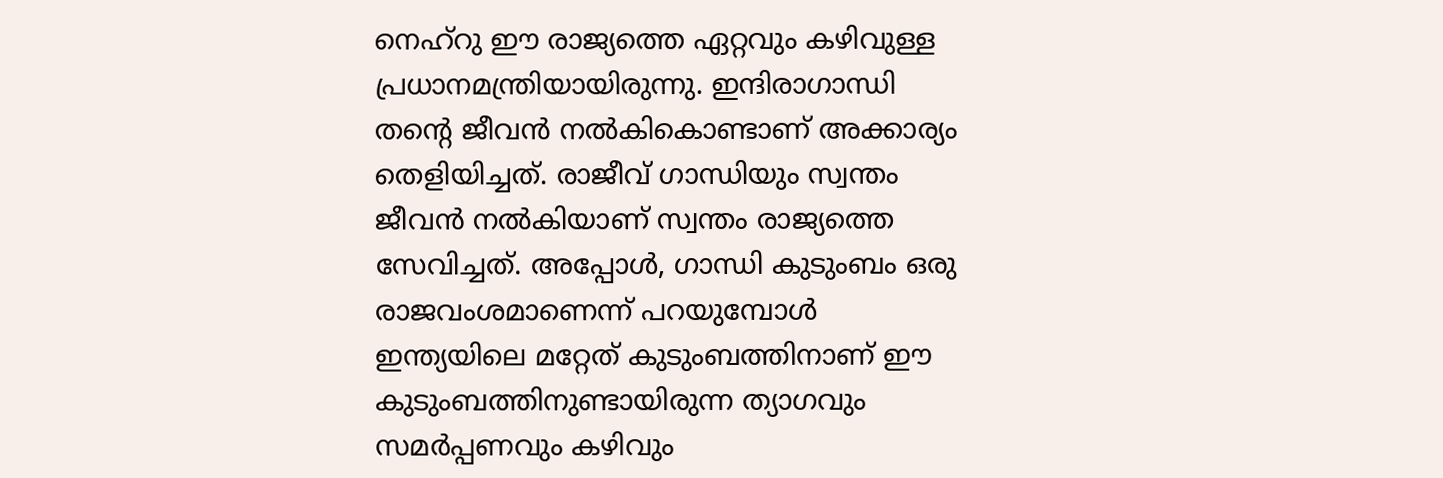നെഹ്‌റു ഈ രാജ്യത്തെ ഏറ്റവും കഴിവുള്ള പ്രധാനമന്ത്രിയായിരുന്നു. ഇന്ദിരാഗാന്ധി തന്റെ ജീവൻ നൽകികൊണ്ടാണ് അക്കാര്യം തെളിയിച്ചത്. രാജീവ് ഗാന്ധിയും സ്വന്തം ജീവൻ നൽകിയാണ് സ്വന്തം രാജ്യത്തെ സേവിച്ചത്. അപ്പോൾ, ഗാന്ധി കുടുംബം ഒരു രാജവംശമാണെന്ന് പറയുമ്പോൾ ഇന്ത്യയിലെ മറ്റേത് കുടുംബത്തിനാണ് ഈ കുടുംബത്തിനുണ്ടായിരുന്ന ത്യാഗവും സമർപ്പണവും കഴിവും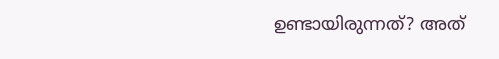ഉണ്ടായിരുന്നത്? അത്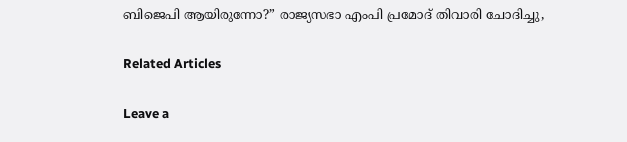ബിജെപി ആയിരുന്നോ?” രാജ്യസഭാ എംപി പ്രമോദ് തിവാരി ചോദിച്ചു,

Related Articles

Leave a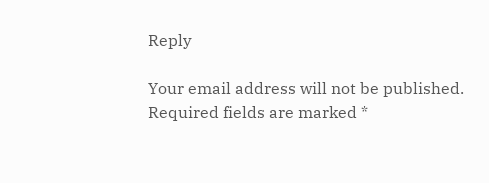Reply

Your email address will not be published. Required fields are marked *